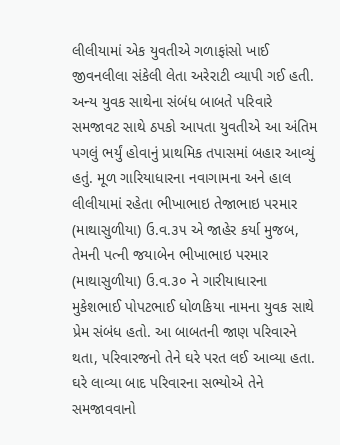લીલીયામાં એક યુવતીએ ગળાફાંસો ખાઈ જીવનલીલા સંકેલી લેતા અરેરાટી વ્યાપી ગઈ હતી. અન્ય યુવક સાથેના સંબંધ બાબતે પરિવારે સમજાવટ સાથે ઠપકો આપતા યુવતીએ આ અંતિમ પગલું ભર્યું હોવાનું પ્રાથમિક તપાસમાં બહાર આવ્યું હતું. મૂળ ગારિયાધારના નવાગામના અને હાલ લીલીયામાં રહેતા ભીખાભાઇ તેજાભાઇ પરમાર (માથાસુળીયા) ઉ.વ.૩૫ એ જાહેર કર્યા મુજબ, તેમની પત્ની જયાબેન ભીખાભાઇ પરમાર (માથાસુળીયા) ઉ.વ.૩૦ ને ગારીયાધારના મુકેશભાઈ પોપટભાઈ ધોળકિયા નામના યુવક સાથે પ્રેમ સંબંધ હતો. આ બાબતની જાણ પરિવારને થતા, પરિવારજનો તેને ઘરે પરત લઈ આવ્યા હતા. ઘરે લાવ્યા બાદ પરિવારના સભ્યોએ તેને સમજાવવાનો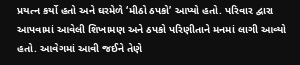પ્રયત્ન કર્યો હતો અને ઘરમેળે ‘મીઠો ઠપકો’ આપ્યો હતો. પરિવાર દ્વારા આપવામાં આવેલી શિખામણ અને ઠપકો પરિણીતાને મનમાં લાગી આવ્યો હતો. આવેગમાં આવી જઈને તેણે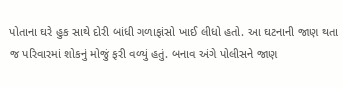પોતાના ઘરે હુક સાથે દોરી બાંધી ગળાફાંસો ખાઈ લીધો હતો. આ ઘટનાની જાણ થતા જ પરિવારમાં શોકનું મોજું ફરી વળ્યું હતું. બનાવ અંગે પોલીસને જાણ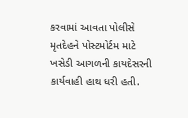કરવામાં આવતા પોલીસે મૃતદેહને પોસ્ટમોર્ટમ માટે ખસેડી આગળની કાયદેસરની કાર્યવાહી હાથ ધરી હતી.